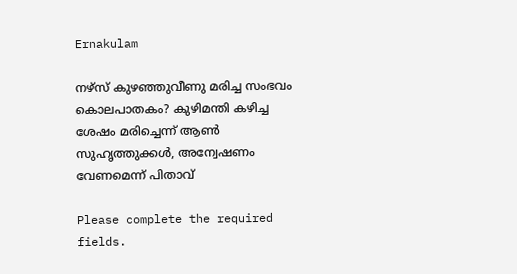Ernakulam

നഴ്സ് കുഴഞ്ഞുവീണു മരിച്ച സംഭവം കൊലപാതകം? കുഴിമന്തി കഴിച്ച ശേഷം മരിച്ചെന്ന് ആൺ സുഹൃത്തുക്കൾ, അന്വേഷണം വേണമെന്ന് പിതാവ്

Please complete the required fields.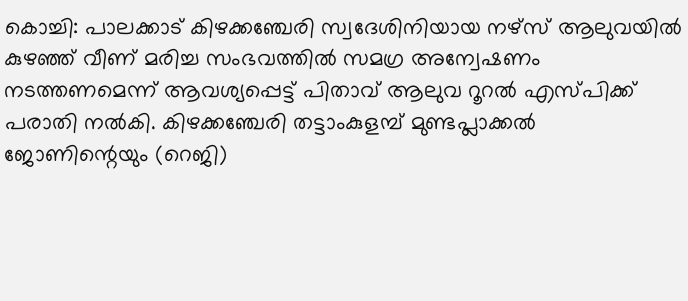കൊച്ചി: പാലക്കാട് കിഴക്കഞ്ചേരി സ്വദേശിനിയായ നഴ്സ് ആലുവയിൽ കുഴഞ്ഞ് വീണ് മരിച്ച സംഭവത്തിൽ സമഗ്ര അന്വേഷണം നടത്തണമെന്ന് ആവശ്യപ്പെട്ട് പിതാവ് ആലുവ റൂറൽ എസ്പിക്ക് പരാതി നൽകി. കിഴക്കഞ്ചേരി തട്ടാംകുളമ്പ് മുണ്ടപ്ലാക്കൽ ജോണിന്റെയും (റെജി)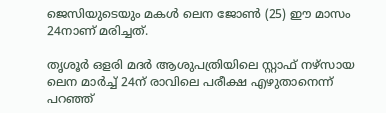ജെസിയുടെയും മകൾ ലെന ജോൺ (25) ഈ മാസം 24നാണ് മരിച്ചത്.

തൃശൂർ ഒളരി മദർ ആശുപത്രിയിലെ സ്റ്റാഫ് നഴ്സായ ലെന മാർച്ച് 24ന് രാവിലെ പരീക്ഷ എഴുതാനെന്ന് പറഞ്ഞ്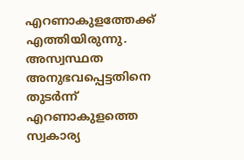എറണാകുളത്തേക്ക് എത്തിയിരുന്നു. അസ്വസ്ഥത അനുഭവപ്പെട്ടതിനെ തുടർന്ന് എറണാകുളത്തെ സ്വകാര്യ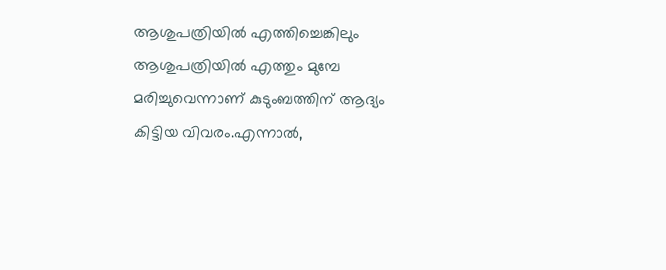ആശുപത്രിയിൽ എത്തിച്ചെങ്കിലും ആശുപത്രിയിൽ എത്തും മുമ്പേ മരിച്ചുവെന്നാണ് കുടുംബത്തിന് ആദ്യം കിട്ടിയ വിവരം.എന്നാൽ,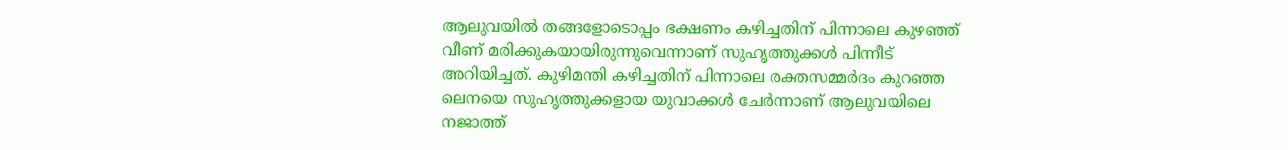ആലുവയിൽ തങ്ങളോടൊപ്പം ഭക്ഷണം കഴിച്ചതിന് പിന്നാലെ കുഴഞ്ഞ് വീണ് മരിക്കുകയായിരുന്നുവെന്നാണ് സുഹൃത്തുക്കൾ പിന്നീട് അറിയിച്ചത്. കുഴിമന്തി കഴിച്ചതിന് പിന്നാലെ രക്തസമ്മര്‍ദം കുറഞ്ഞ ലെനയെ സുഹൃത്തുക്കളായ യുവാക്കൾ ചേര്‍ന്നാണ് ആലുവയിലെ നജാത്ത്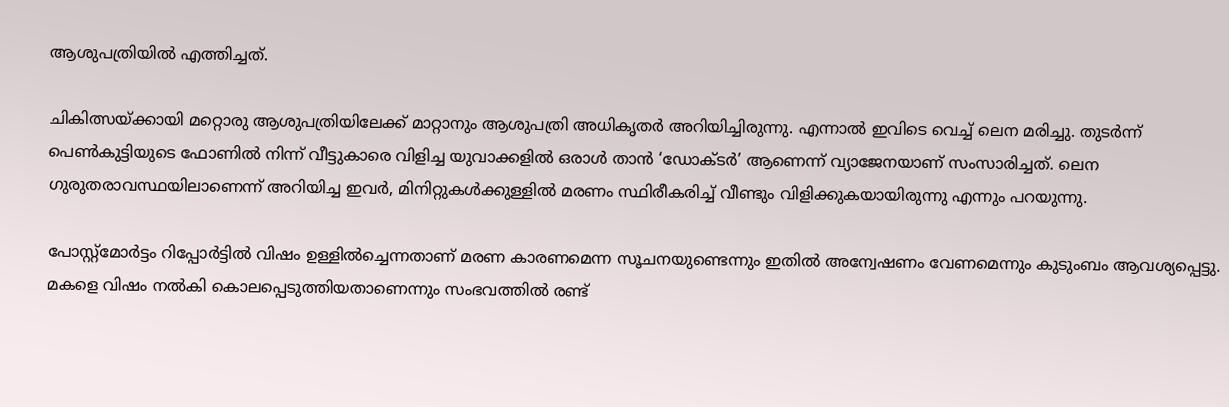ആശുപത്രിയില്‍ എത്തിച്ചത്.

ചികിത്സയ്ക്കായി മറ്റൊരു ആശുപത്രിയിലേക്ക് മാറ്റാനും ആശുപത്രി അധികൃതർ അറിയിച്ചിരുന്നു. എന്നാല്‍ ഇവിടെ വെച്ച് ലെന മരിച്ചു. തുടര്‍ന്ന് പെണ്‍കുട്ടിയുടെ ഫോണില്‍ നിന്ന് വീട്ടുകാരെ വിളിച്ച യുവാക്കളില്‍ ഒരാള്‍ താന്‍ ‘ഡോക്ടര്‍’ ആണെന്ന് വ്യാജേനയാണ് സംസാരിച്ചത്. ലെന ഗുരുതരാവസ്ഥയിലാണെന്ന് അറിയിച്ച ഇവര്‍, മിനിറ്റുകള്‍ക്കുള്ളില്‍ മരണം സ്ഥിരീകരിച്ച് വീണ്ടും വിളിക്കുകയായിരുന്നു എന്നും പറയുന്നു.

പോസ്റ്റ്മോർട്ടം റിപ്പോർട്ടിൽ വിഷം ഉള്ളിൽച്ചെന്നതാണ് മരണ കാരണമെന്ന സൂചനയുണ്ടെന്നും ഇതിൽ അന്വേഷണം വേണമെന്നും കുടുംബം ആവശ്യപ്പെട്ടു. മകളെ വിഷം നൽകി കൊലപ്പെടുത്തിയതാണെന്നും സംഭവത്തിൽ രണ്ട്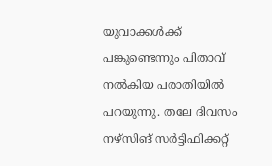യുവാക്കൾക്ക് പങ്കുണ്ടെന്നും പിതാവ് നൽകിയ പരാതിയിൽ പറയുന്നു. തലേ ദിവസം നഴ്സിങ് സർട്ടിഫിക്കറ്റ്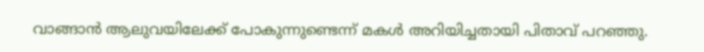വാങ്ങാൻ ആലുവയിലേക്ക് പോകുന്നുണ്ടെന്ന് മകൾ അറിയിച്ചതായി പിതാവ് പറഞ്ഞു.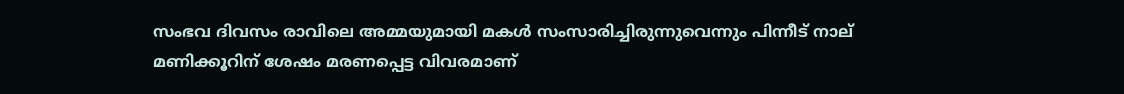സംഭവ ദിവസം രാവിലെ അമ്മയുമായി മകൾ സംസാരിച്ചിരുന്നുവെന്നും പിന്നീട് നാല് മണിക്കൂറിന് ശേഷം മരണപ്പെട്ട വിവരമാണ്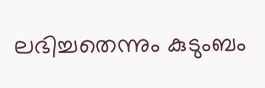ലഭിച്ചതെന്നും കുടുംബം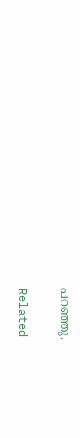പറഞ്ഞു.

Related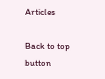Articles

Back to top button